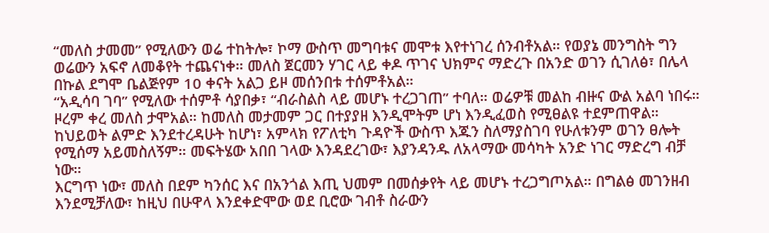“መለስ ታመመ” የሚለውን ወሬ ተከትሎ፣ ኮማ ውስጥ መግባቱና መሞቱ እየተነገረ ሰንብቶአል። የወያኔ መንግስት ግን ወሬውን አፍኖ ለመቆየት ተጨናነቀ። መለስ ጀርመን ሃገር ላይ ቀዶ ጥገና ህክምና ማድረጉ በአንድ ወገን ሲገለፅ፣ በሌላ በኩል ደግሞ ቤልጅየም 10 ቀናት አልጋ ይዞ መሰንበቱ ተሰምቶአል።
“አዲሳባ ገባ” የሚለው ተሰምቶ ሳያበቃ፣ “ብራስልስ ላይ መሆኑ ተረጋገጠ” ተባለ። ወሬዎቹ መልከ ብዙና ውል አልባ ነበሩ። ዞረም ቀረ መለስ ታሞአል። ከመለስ መታመም ጋር በተያያዘ እንዲሞትም ሆነ እንዲፈወስ የሚፀልዩ ተደምጠዋል። ከህይወት ልምድ እንደተረዳሁት ከሆነ፣ አምላክ የፖለቲካ ጉዳዮች ውስጥ እጁን ስለማያስገባ የሁለቱንም ወገን ፀሎት የሚሰማ አይመስለኝም። መፍትሄው አበበ ገላው እንዳደረገው፣ እያንዳንዱ ለአላማው መሳካት አንድ ነገር ማድረግ ብቻ ነው።
እርግጥ ነው፣ መለስ በደም ካንሰር እና በአንጎል እጢ ህመም በመሰቃየት ላይ መሆኑ ተረጋግጦአል። በግልፅ መገንዘብ እንደሚቻለው፣ ከዚህ በሁዋላ እንደቀድሞው ወደ ቢሮው ገብቶ ስራውን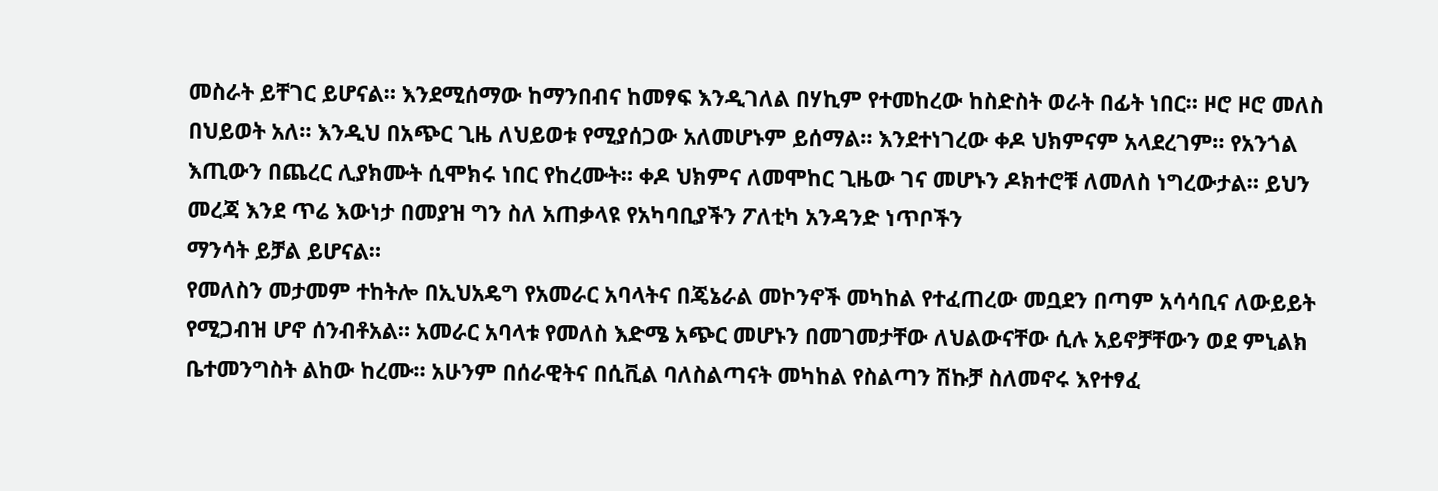መስራት ይቸገር ይሆናል። እንደሚሰማው ከማንበብና ከመፃፍ እንዲገለል በሃኪም የተመከረው ከስድስት ወራት በፊት ነበር። ዞሮ ዞሮ መለስ በህይወት አለ። እንዲህ በአጭር ጊዜ ለህይወቱ የሚያሰጋው አለመሆኑም ይሰማል። እንደተነገረው ቀዶ ህክምናም አላደረገም። የአንጎል እጢውን በጨረር ሊያክሙት ሲሞክሩ ነበር የከረሙት። ቀዶ ህክምና ለመሞከር ጊዜው ገና መሆኑን ዶክተሮቹ ለመለስ ነግረውታል። ይህን መረጃ እንደ ጥሬ እውነታ በመያዝ ግን ስለ አጠቃላዩ የአካባቢያችን ፖለቲካ አንዳንድ ነጥቦችን
ማንሳት ይቻል ይሆናል።
የመለስን መታመም ተከትሎ በኢህአዴግ የአመራር አባላትና በጄኔራል መኮንኖች መካከል የተፈጠረው መቧደን በጣም አሳሳቢና ለውይይት የሚጋብዝ ሆኖ ሰንብቶአል። አመራር አባላቱ የመለስ እድሜ አጭር መሆኑን በመገመታቸው ለህልውናቸው ሲሉ አይኖቻቸውን ወደ ምኒልክ ቤተመንግስት ልከው ከረሙ። አሁንም በሰራዊትና በሲቪል ባለስልጣናት መካከል የስልጣን ሽኩቻ ስለመኖሩ እየተፃፈ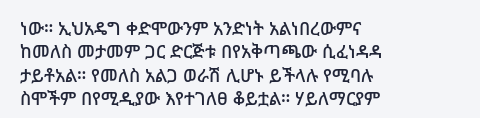ነው። ኢህአዴግ ቀድሞውንም አንድነት አልነበረውምና ከመለስ መታመም ጋር ድርጅቱ በየአቅጣጫው ሲፈነዳዳ ታይቶአል። የመለስ አልጋ ወራሽ ሊሆኑ ይችላሉ የሚባሉ ስሞችም በየሚዲያው እየተገለፀ ቆይቷል። ሃይለማርያም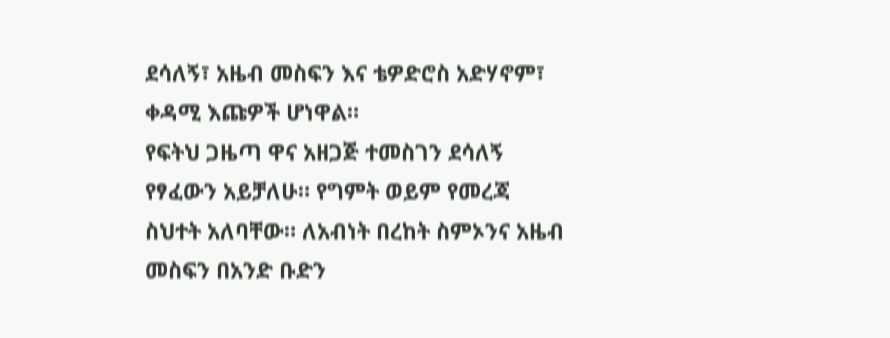ደሳለኝ፣ አዜብ መስፍን እና ቴዎድሮስ አድሃኖም፣ ቀዳሚ እጩዎች ሆነዋል።
የፍትህ ጋዜጣ ዋና አዘጋጅ ተመስገን ደሳለኝ የፃፈውን አይቻለሁ። የግምት ወይም የመረጃ ስህተት አለባቸው። ለአብነት በረከት ስምኦንና አዜብ መስፍን በአንድ ቡድን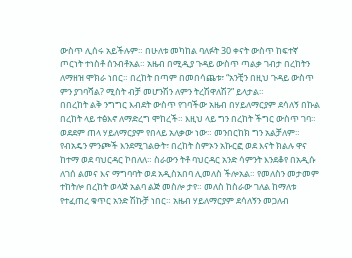ውስጥ ሊሰሩ አይችሉም። በሁለቱ መካከል ባለፉት 30 ቀናት ውስጥ ከፍተኛ ጦርነት ተነስቶ ሰንብቶአል። አዜብ በሚዲያ ጉዳይ ውስጥ ጣልቃ ገብታ በረከትን ለማዘዝ ሞክራ ነበር። በረከት በጣም በመበሳጨቱ፣ “አንቺን በዚህ ጉዳይ ውስጥ ምን ያገባሻል? ሚስት ብቻ መሆንሽን ለምን ትረሽዋለሽ?” ይላታል።
በበረከት ልቅ ንግግር እብደት ውስጥ የገባችው አዜብ በሃይለማርያም ደሳለኝ በኩል በረከት ላይ ተፅእኖ ለማድረግ ሞከረች። እዚህ ላይ ግን በረከት ችግር ውስጥ ገባ። ወደደም ጠላ ሃይለማርያም የበላይ አለቃው ነው። መንበርከክ ግን አልቻለም። የብአዴን ምንጮች እንደሚገልፁት፣ በረከት ስምኦን አኩርፎ ወደ እናት ክልሉ ዋና ከተማ ወደ ባህርዳር ኮበለለ። ስራውን ትቶ ባህርዳር አንድ ሳምንት እንደቆየ በአዲሱ ለገሰ ልመና እና ማግባባት ወደ አዲስአበባ ሊመለስ ችሎአል። የመለስን መታመም ተከትሎ በረከት ወላጅ አልባ ልጅ መስሎ ታየ። መለስ ከስራው ገለል ከማለቱ የተፈጠረ ቁጥር አንድ ሽኩቻ ነበር። አዜብ ሃይለማርያም ደሳለኝን መጋለብ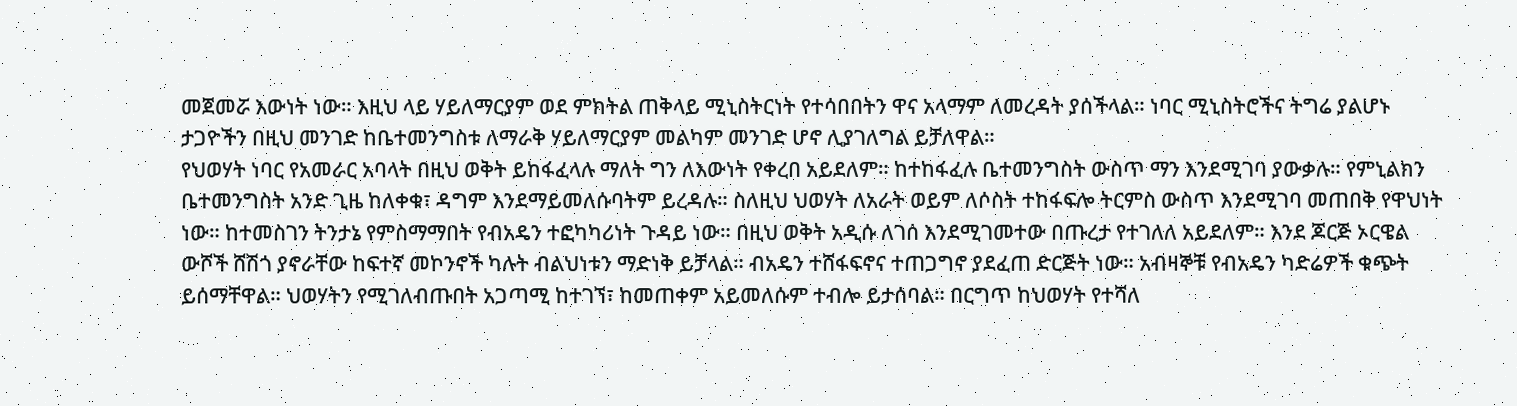መጀመሯ እውነት ነው። እዚህ ላይ ሃይለማርያም ወደ ምክትል ጠቅላይ ሚኒስትርነት የተሳበበትን ዋና አላማም ለመረዳት ያሰችላል። ነባር ሚኒስትሮችና ትግሬ ያልሆኑ ታጋዮችን በዚህ መንገድ ከቤተመንግስቱ ለማራቅ ሃይለማርያም መልካም መንገድ ሆኖ ሊያገለግል ይቻለዋል።
የህወሃት ነባር የአመራር አባላት በዚህ ወቅት ይከፋፈላሉ ማለት ግን ለእውነት የቀረበ አይደለም። ከተከፋፈሉ ቤተመንግስት ውስጥ ማን እንደሚገባ ያውቃሉ። የምኒልክን ቤተመንግስት አንድ ጊዜ ከለቀቁ፣ ዳግም እንደማይመለሱባትም ይረዳሉ። ስለዚህ ህወሃት ለአራት ወይም ለሶስት ተከፋፍሎ ትርምስ ውስጥ እንደሚገባ መጠበቅ የዋህነት ነው። ከተመስገን ትንታኔ የምስማማበት የብአዴን ተፎካካሪነት ጉዳይ ነው። በዚህ ወቅት አዲሱ ለገሰ እንደሚገመተው በጡረታ የተገለለ አይደለም። እንደ ጆርጅ ኦርዌል ውሾች ሸሽጎ ያኖራቸው ከፍተኛ መኮንኖች ካሉት ብልህነቱን ማድነቅ ይቻላል። ብአዴን ተሸፋፍኖና ተጠጋግኖ ያደፈጠ ድርጅት ነው። አብዛኞቹ የብአዴን ካድሬዎች ቁጭት ይሰማቸዋል። ህወሃትን የሚገለብጡበት አጋጣሚ ከተገኘ፣ ከመጠቀም አይመለሱም ተብሎ ይታሰባል። በርግጥ ከህወሃት የተሻለ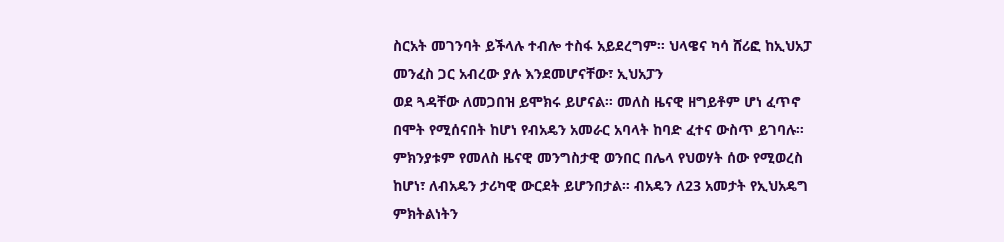ስርአት መገንባት ይችላሉ ተብሎ ተስፋ አይደረግም። ህላዌና ካሳ ሸሪፎ ከኢህአፓ መንፈስ ጋር አብረው ያሉ እንደመሆናቸው፣ ኢህአፓን
ወደ ጓዳቸው ለመጋበዝ ይሞክሩ ይሆናል። መለስ ዜናዊ ዘግይቶም ሆነ ፈጥኖ በሞት የሚሰናበት ከሆነ የብአዴን አመራር አባላት ከባድ ፈተና ውስጥ ይገባሉ። ምክንያቱም የመለስ ዜናዊ መንግስታዊ ወንበር በሌላ የህወሃት ሰው የሚወረስ ከሆነ፣ ለብአዴን ታሪካዊ ውርደት ይሆንበታል። ብአዴን ለ23 አመታት የኢህአዴግ ምክትልነትን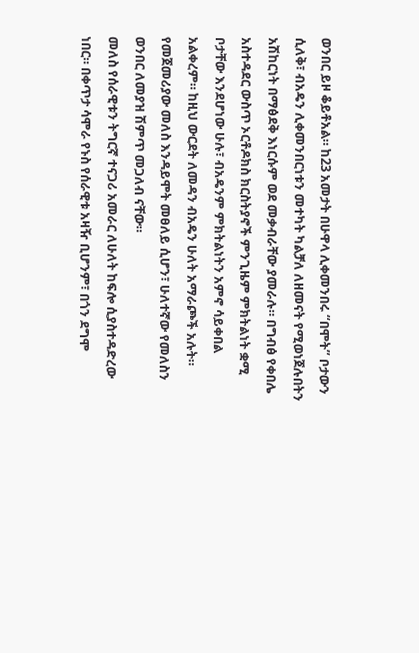ወንበር ይዞ ቆይቶአል። ከ23 አመታት በሁዋላ ሊቀመንበሩ “በሞት” ቦታውን ሲለቅ፣ ብአዴን ሊቀመንበርነቱን መተካት ካልቻለ ለዘመናት የሚወነጀሉበትን አሽከርነት በማፅደቅ እነርሱም ወደ መቃብራቸው ያመራሉ። በግብፅ የቀበሌ አስተዳደር ውስጥ ኦርቶዶክስ ክርስትያኖች ምንጊዜም ምክትልነት ቋሚ ቦታቸው እንደሆነው ሁሉ፣ ብአዴንም ምክትልነትን አምኖ ሳይቀበል
አልቀረም። ከዚህ ውርደት ለመዳን ብአዴን ሁለት አማራጮች አሉት። የመጀመሪያው መለስ እንዳይሞት መፀለይ ሲሆን፣ ሁለተኛው የመለስን ወንበር ለመያዝ ሽምጥ መጋለብ ናቸው።
መለስ የሰራዊቱን ትግርኛ ተናጋሪ አመራር ለሁለት ከፍሎ ሲያስተዳድረው ነበር። በቀጥታ ሳሞራ የኑስ የሰራዊቱ አዛዥ ቢሆንም፣ በጎን ደግሞ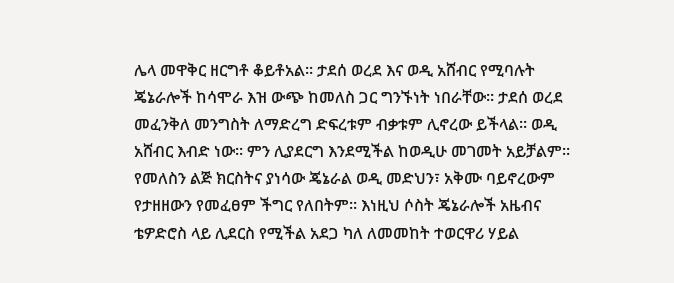ሌላ መዋቅር ዘርግቶ ቆይቶአል። ታደሰ ወረደ እና ወዲ አሸብር የሚባሉት ጄኔራሎች ከሳሞራ እዝ ውጭ ከመለስ ጋር ግንኙነት ነበራቸው። ታደሰ ወረደ መፈንቅለ መንግስት ለማድረግ ድፍረቱም ብቃቱም ሊኖረው ይችላል። ወዲ አሸብር እብድ ነው። ምን ሊያደርግ እንደሚችል ከወዲሁ መገመት አይቻልም። የመለስን ልጅ ክርስትና ያነሳው ጄኔራል ወዲ መድህን፣ አቅሙ ባይኖረውም የታዘዘውን የመፈፀም ችግር የለበትም። እነዚህ ሶስት ጄኔራሎች አዜብና ቴዎድሮስ ላይ ሊደርስ የሚችል አደጋ ካለ ለመመከት ተወርዋሪ ሃይል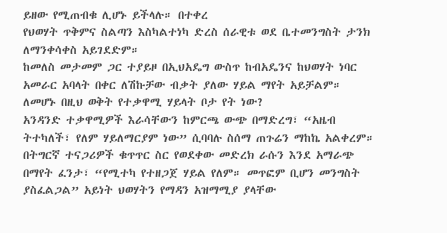ይዘው የሚጠብቁ ሊሆኑ ይችላሉ። በተቀረ
የህወሃት ጥቅምና ስልጣን እስካልተነካ ድረስ ሰራዊቱ ወደ ቤተመንግስት ታንክ ለማንቀሳቀስ አይገደድም።
ከመለስ መታመም ጋር ተያይዞ በኢህአዴግ ውስጥ ከብአዴንና ከህወሃት ነባር አመራር አባላት በቀር ለሽኩቻው ብቃት ያለው ሃይል ማየት አይቻልም።
ለመሆኑ በዚህ ወቅት የተቃዋሚ ሃይላት ቦታ የት ነው?
አንዳንድ ተቃዋሚዎች እራሳቸውን ከምርጫ ውጭ በማድረግ፣ “አዜብ ትተካለች፣ የለም ሃይለማርያም ነው” ሲባባሉ ስሰማ ጠጉሬን ማከኬ አልቀረም። በትግርኛ ተናጋሪዎች ቁጥጥር ስር የወደቀው መድረክ ራሱን እንደ አማራጭ በማየት ፈንታ፣ “የሚተካ የተዘጋጀ ሃይል የለም። መጥፎም ቢሆን መንግስት ያስፈልጋል” አይነት ህወሃትን የማዳን አዝማሚያ ያላቸው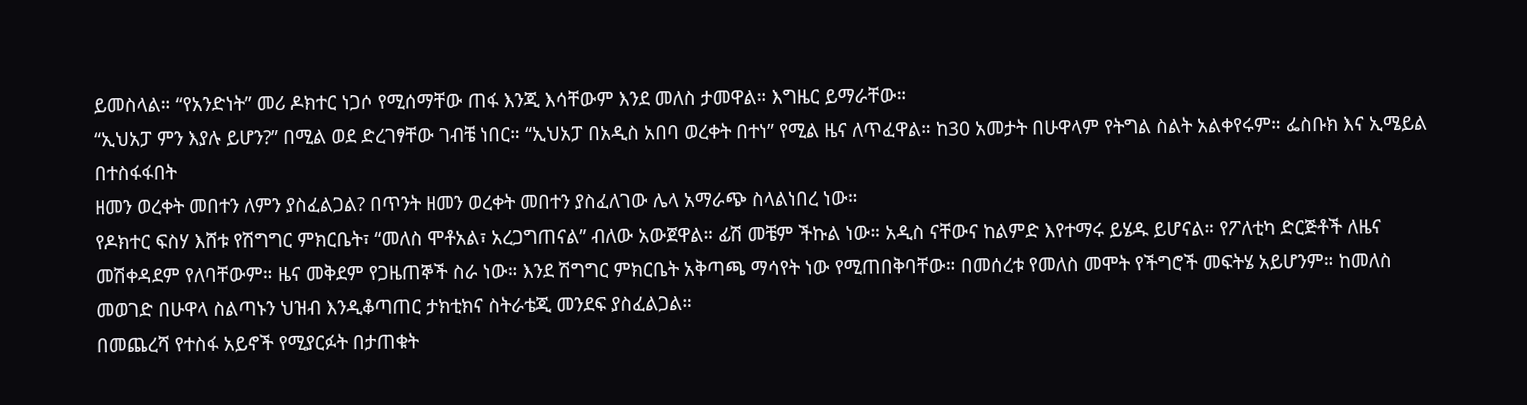ይመስላል። “የአንድነት” መሪ ዶክተር ነጋሶ የሚሰማቸው ጠፋ እንጂ እሳቸውም እንደ መለስ ታመዋል። እግዜር ይማራቸው።
“ኢህአፓ ምን እያሉ ይሆን?” በሚል ወደ ድረገፃቸው ገብቼ ነበር። “ኢህአፓ በአዲስ አበባ ወረቀት በተነ” የሚል ዜና ለጥፈዋል። ከ30 አመታት በሁዋላም የትግል ስልት አልቀየሩም። ፌስቡክ እና ኢሜይል በተስፋፋበት
ዘመን ወረቀት መበተን ለምን ያስፈልጋል? በጥንት ዘመን ወረቀት መበተን ያስፈለገው ሌላ አማራጭ ስላልነበረ ነው።
የዶክተር ፍስሃ እሸቱ የሽግግር ምክርቤት፣ “መለስ ሞቶአል፣ አረጋግጠናል” ብለው አውጀዋል። ፊሽ መቼም ችኩል ነው። አዲስ ናቸውና ከልምድ እየተማሩ ይሄዱ ይሆናል። የፖለቲካ ድርጅቶች ለዜና መሽቀዳደም የለባቸውም። ዜና መቅደም የጋዜጠኞች ስራ ነው። እንደ ሽግግር ምክርቤት አቅጣጫ ማሳየት ነው የሚጠበቅባቸው። በመሰረቱ የመለስ መሞት የችግሮች መፍትሄ አይሆንም። ከመለስ መወገድ በሁዋላ ስልጣኑን ህዝብ እንዲቆጣጠር ታክቲክና ስትራቴጂ መንደፍ ያስፈልጋል።
በመጨረሻ የተስፋ አይኖች የሚያርፉት በታጠቁት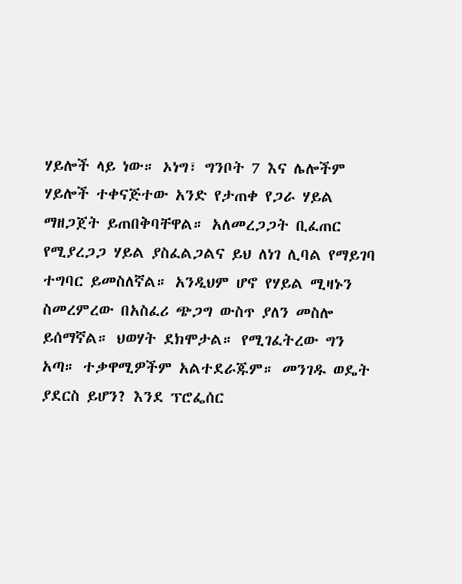ሃይሎች ላይ ነው። ኦነግ፣ ግንቦት 7 እና ሌሎችም ሃይሎች ተቀናጅተው አንድ የታጠቀ የጋራ ሃይል ማዘጋጀት ይጠበቅባቸዋል። አለመረጋጋት ቢፈጠር የሚያረጋጋ ሃይል ያስፈልጋልና ይህ ለነገ ሊባል የማይገባ ተግባር ይመስለኛል። አንዲህም ሆኖ የሃይል ሚዛኑን ስመረምረው በአስፈሪ ጭጋግ ውስጥ ያለን መስሎ ይሰማኛል። ህወሃት ደክሞታል። የሚገፈትረው ግን አጣ። ተቃዋሚዎችም አልተደራጁም። መንገዱ ወዴት ያደርስ ይሆን? እንደ ፕሮፌሰር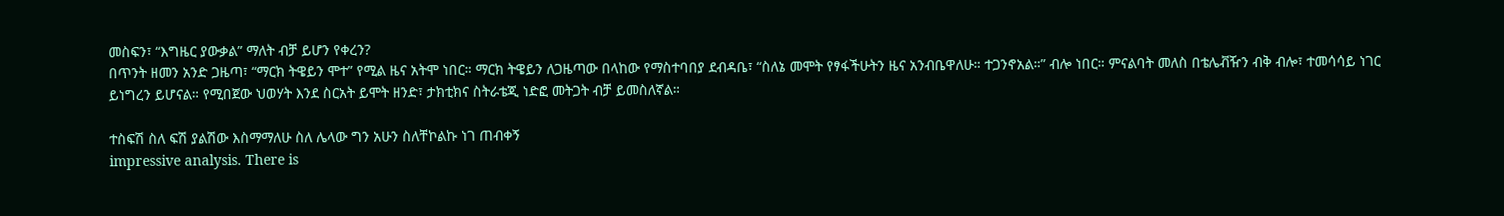መስፍን፣ “እግዜር ያውቃል” ማለት ብቻ ይሆን የቀረን?
በጥንት ዘመን አንድ ጋዜጣ፣ “ማርክ ትዌይን ሞተ” የሚል ዜና አትሞ ነበር። ማርክ ትዌይን ለጋዜጣው በላከው የማስተባበያ ደብዳቤ፣ “ስለኔ መሞት የፃፋችሁትን ዜና አንብቤዋለሁ። ተጋንኖአል።” ብሎ ነበር። ምናልባት መለስ በቴሌቭዥን ብቅ ብሎ፣ ተመሳሳይ ነገር ይነግረን ይሆናል። የሚበጀው ህወሃት እንደ ስርአት ይሞት ዘንድ፣ ታክቲክና ስትራቴጂ ነድፎ መትጋት ብቻ ይመስለኛል።

ተስፍሽ ስለ ፍሽ ያልሽው እስማማለሁ ስለ ሌላው ግን አሁን ስለቸኮልኩ ነገ ጠብቀኝ
impressive analysis. There is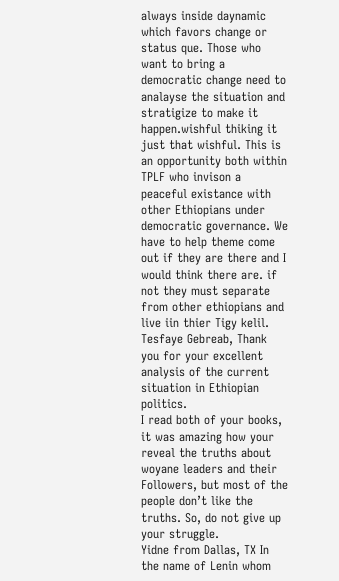always inside daynamic which favors change or status que. Those who want to bring a democratic change need to analayse the situation and stratigize to make it happen.wishful thiking it just that wishful. This is an opportunity both within TPLF who invison a peaceful existance with other Ethiopians under democratic governance. We have to help theme come out if they are there and I would think there are. if not they must separate from other ethiopians and live iin thier Tigy kelil.
Tesfaye Gebreab, Thank you for your excellent analysis of the current situation in Ethiopian politics.
I read both of your books, it was amazing how your reveal the truths about woyane leaders and their Followers, but most of the people don’t like the truths. So, do not give up your struggle.
Yidne from Dallas, TX In the name of Lenin whom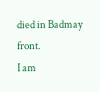died in Badmay front.
I am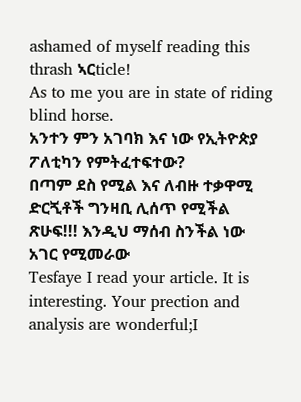ashamed of myself reading this thrash ኣርticle!
As to me you are in state of riding blind horse.
አንተን ምን አገባክ እና ነው የኢትዮጵያ ፖለቲካን የምትፈተፍተው?
በጣም ደስ የሚል እና ለብዙ ተቃዋሚ ድርጚቶች ግንዛቢ ሊሰጥ የሚችል ጽሁፍ!!! እንዲህ ማሰብ ስንችል ነው አገር የሚመራው
Tesfaye I read your article. It is interesting. Your prection and analysis are wonderful;I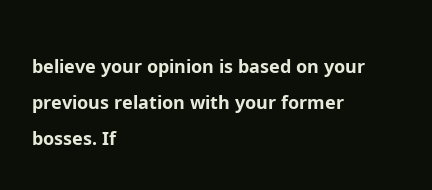believe your opinion is based on your previous relation with your former bosses. If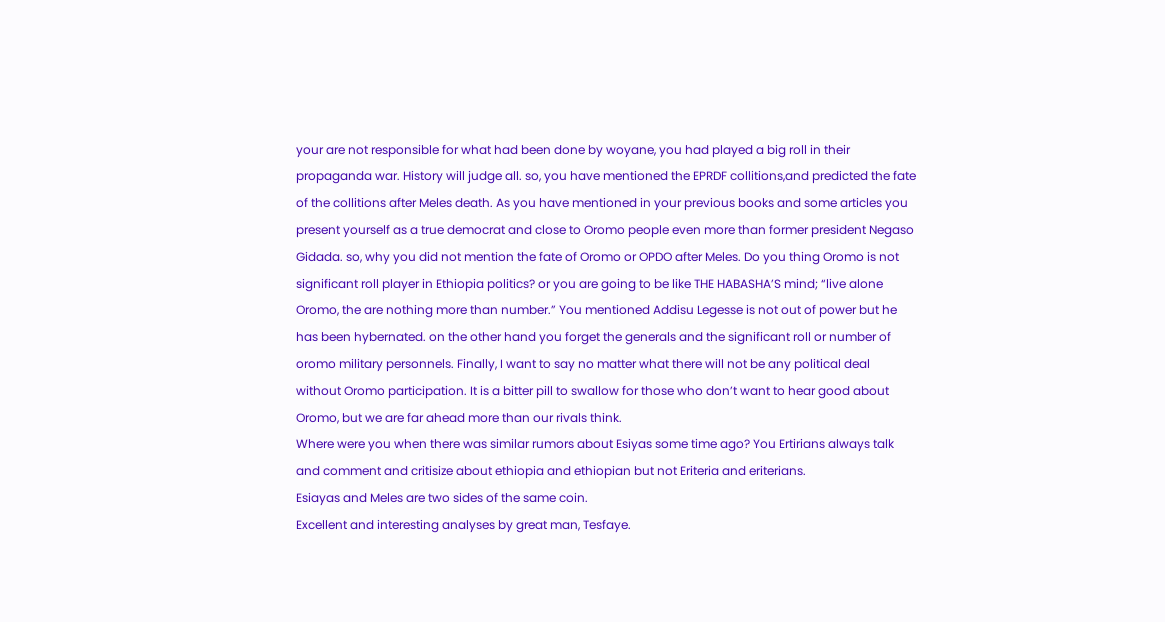your are not responsible for what had been done by woyane, you had played a big roll in their propaganda war. History will judge all. so, you have mentioned the EPRDF collitions,and predicted the fate of the collitions after Meles death. As you have mentioned in your previous books and some articles you present yourself as a true democrat and close to Oromo people even more than former president Negaso Gidada. so, why you did not mention the fate of Oromo or OPDO after Meles. Do you thing Oromo is not significant roll player in Ethiopia politics? or you are going to be like THE HABASHA’S mind; “live alone Oromo, the are nothing more than number.” You mentioned Addisu Legesse is not out of power but he has been hybernated. on the other hand you forget the generals and the significant roll or number of oromo military personnels. Finally, I want to say no matter what there will not be any political deal without Oromo participation. It is a bitter pill to swallow for those who don’t want to hear good about Oromo, but we are far ahead more than our rivals think.
Where were you when there was similar rumors about Esiyas some time ago? You Ertirians always talk and comment and critisize about ethiopia and ethiopian but not Eriteria and eriterians.
Esiayas and Meles are two sides of the same coin.
Excellent and interesting analyses by great man, Tesfaye.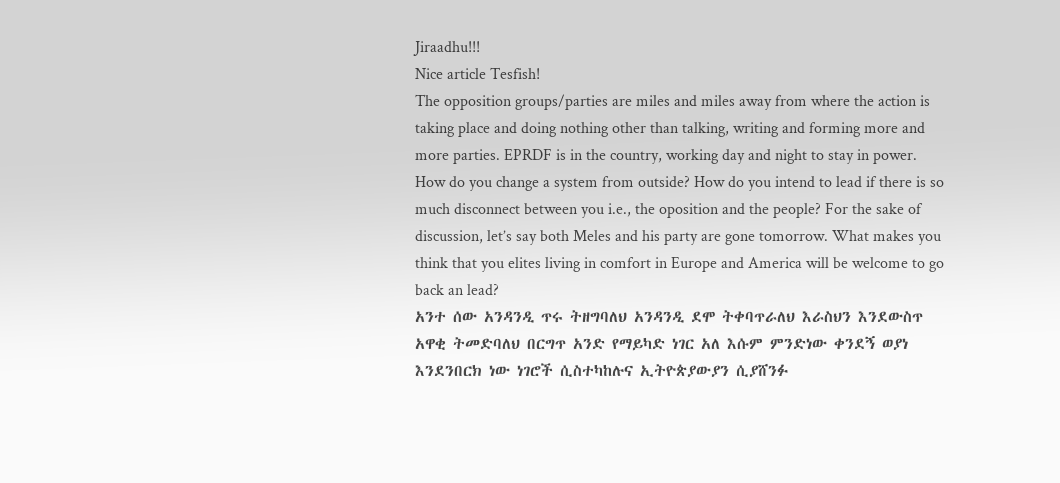Jiraadhu!!!
Nice article Tesfish!
The opposition groups/parties are miles and miles away from where the action is taking place and doing nothing other than talking, writing and forming more and more parties. EPRDF is in the country, working day and night to stay in power. How do you change a system from outside? How do you intend to lead if there is so much disconnect between you i.e., the oposition and the people? For the sake of discussion, let’s say both Meles and his party are gone tomorrow. What makes you think that you elites living in comfort in Europe and America will be welcome to go back an lead?
አንተ ሰው አንዳንዲ ጥሩ ትዘግባለህ አንዳንዲ ደሞ ትቀባጥራለህ እራስህን እንደውስጥ አዋቂ ትመድባለህ በርግጥ አንድ የማይካድ ነገር አለ እሱም ምንድነው ቀንደኝ ወያነ እንደንበርክ ነው ነገሮች ሲስተካከሉና ኢትዮጵያውያን ሲያሸንፉ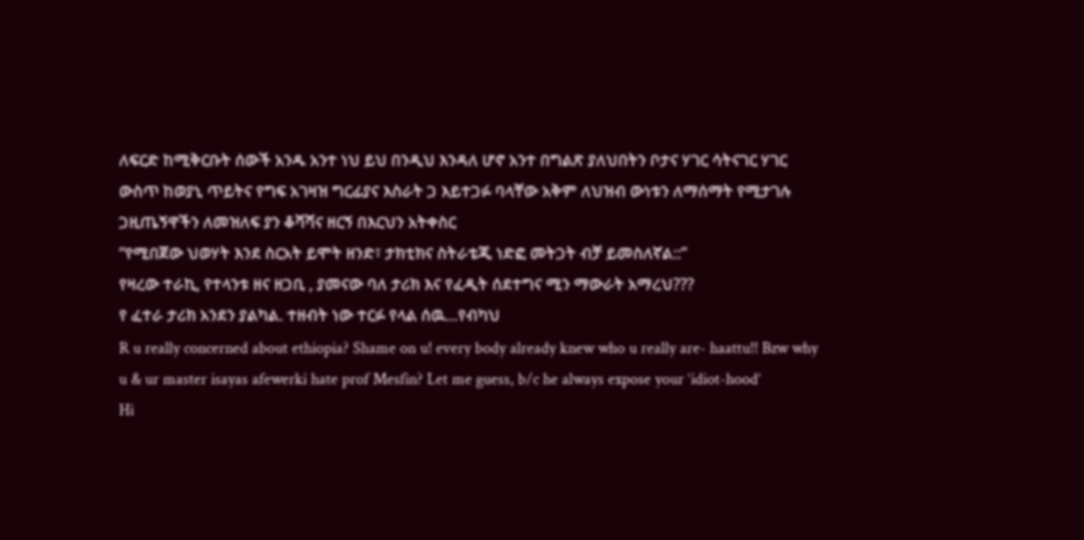ለፍርድ ከሚቅርቡት ሰውች አንዱ አንተ ነህ ይህ በንዲህ እንዳለ ሆኖ አንተ በግልጽ ያለህበትን ቦታና ሃገር ሳትናገር ሃገር ውስጥ ከወያኒ ጥይትና የግፍ አገዛዝ ግርፊያና እስራት ጋ እይተጋፉ ባላቸው አቅም ለህዝብ ውነቱን ለማሰማት የሚታገሉ ጋዚጤኝዋችን ለመዝለፍ ያን ቆሻሻና ዘርኝ በእርህን አትቀስር
“የሚበጀው ህወሃት እንደ ስርአት ይሞት ዘንድ፣ ታክቲክና ስትራቴጂ ነድፎ መትጋት ብቻ ይመስለኛል::”
የዛረው ተራኪ, የተላንቱ ዘና ዘጋቢ , ያመናው ባለ ታሪክ እና የፈዲት ሰደተግና ሚን ማውራት አማረህ???
የ ፈተራ ታሪክ አንደን ያልካል. ተዘብት ነው ተርፉ የላል ሰዉ…የብካህ
R u really concerned about ethiopia? Shame on u! every body already knew who u really are- haattu!! Bzw why u & ur master isayas afewerki hate prof Mesfin? Let me guess, b/c he always expose your ‘idiot-hood’
Hi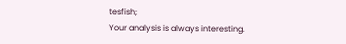tesfish;
Your analysis is always interesting.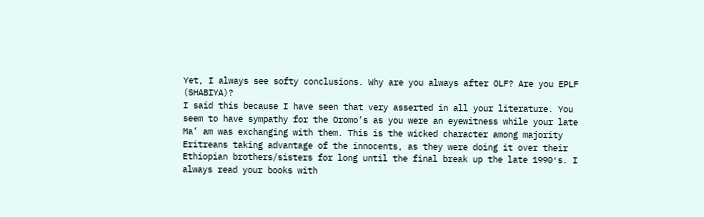Yet, I always see softy conclusions. Why are you always after OLF? Are you EPLF (SHABIYA)?
I said this because I have seen that very asserted in all your literature. You seem to have sympathy for the Oromo’s as you were an eyewitness while your late Ma’ am was exchanging with them. This is the wicked character among majority Eritreans taking advantage of the innocents, as they were doing it over their Ethiopian brothers/sisters for long until the final break up the late 1990′s. I always read your books with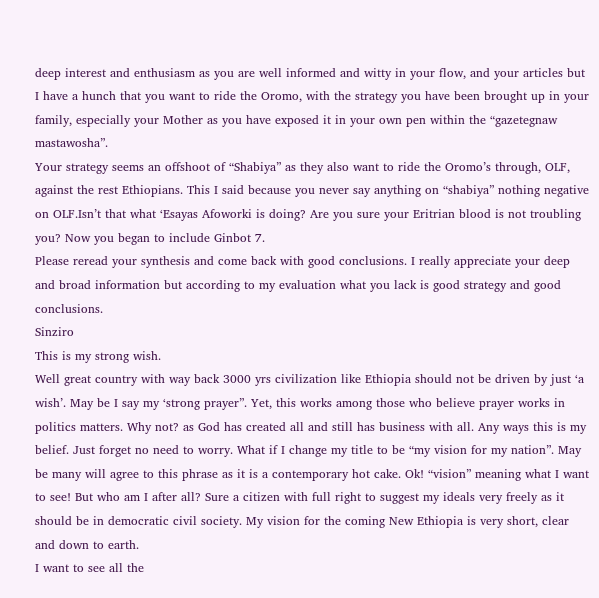deep interest and enthusiasm as you are well informed and witty in your flow, and your articles but I have a hunch that you want to ride the Oromo, with the strategy you have been brought up in your family, especially your Mother as you have exposed it in your own pen within the “gazetegnaw mastawosha”.
Your strategy seems an offshoot of “Shabiya” as they also want to ride the Oromo’s through, OLF, against the rest Ethiopians. This I said because you never say anything on “shabiya” nothing negative on OLF.Isn’t that what ‘Esayas Afoworki is doing? Are you sure your Eritrian blood is not troubling you? Now you began to include Ginbot 7.
Please reread your synthesis and come back with good conclusions. I really appreciate your deep and broad information but according to my evaluation what you lack is good strategy and good conclusions.
Sinziro
This is my strong wish.
Well great country with way back 3000 yrs civilization like Ethiopia should not be driven by just ‘a wish’. May be I say my ‘strong prayer”. Yet, this works among those who believe prayer works in politics matters. Why not? as God has created all and still has business with all. Any ways this is my belief. Just forget no need to worry. What if I change my title to be “my vision for my nation”. May be many will agree to this phrase as it is a contemporary hot cake. Ok! “vision” meaning what I want to see! But who am I after all? Sure a citizen with full right to suggest my ideals very freely as it should be in democratic civil society. My vision for the coming New Ethiopia is very short, clear and down to earth.
I want to see all the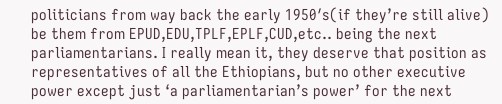politicians from way back the early 1950′s(if they’re still alive) be them from EPUD,EDU,TPLF,EPLF,CUD,etc.. being the next parliamentarians. I really mean it, they deserve that position as representatives of all the Ethiopians, but no other executive power except just ‘a parliamentarian’s power’ for the next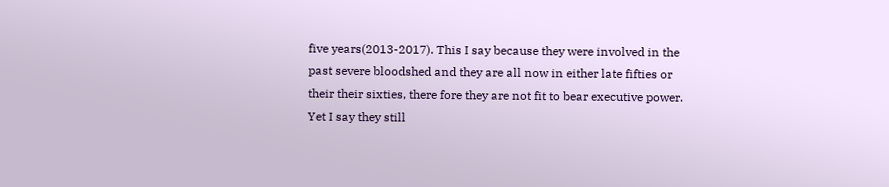five years(2013-2017). This I say because they were involved in the past severe bloodshed and they are all now in either late fifties or their their sixties, there fore they are not fit to bear executive power. Yet I say they still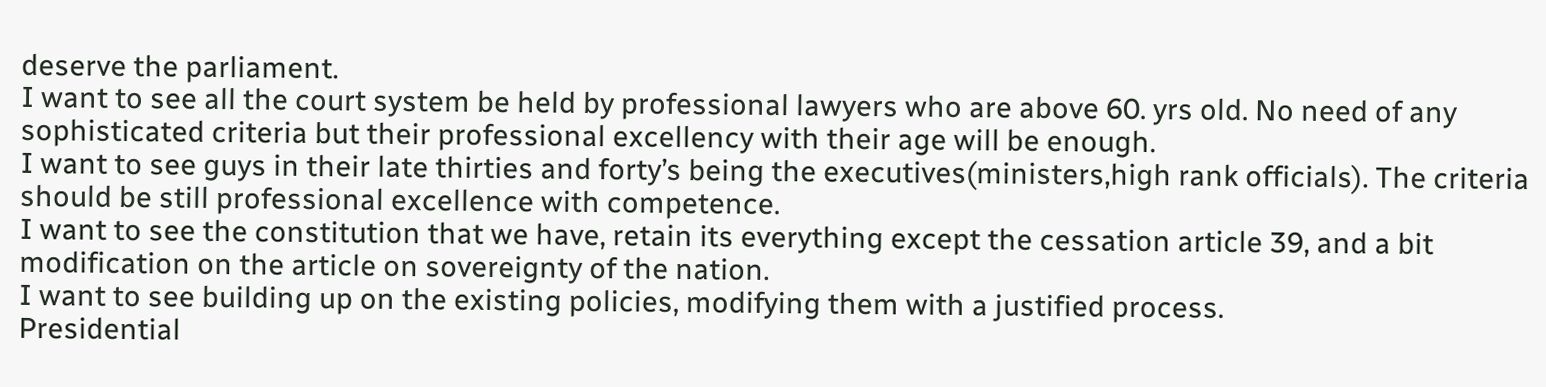deserve the parliament.
I want to see all the court system be held by professional lawyers who are above 60. yrs old. No need of any sophisticated criteria but their professional excellency with their age will be enough.
I want to see guys in their late thirties and forty’s being the executives(ministers,high rank officials). The criteria should be still professional excellence with competence.
I want to see the constitution that we have, retain its everything except the cessation article 39, and a bit modification on the article on sovereignty of the nation.
I want to see building up on the existing policies, modifying them with a justified process.
Presidential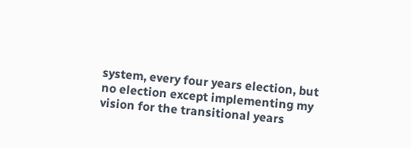system, every four years election, but no election except implementing my vision for the transitional years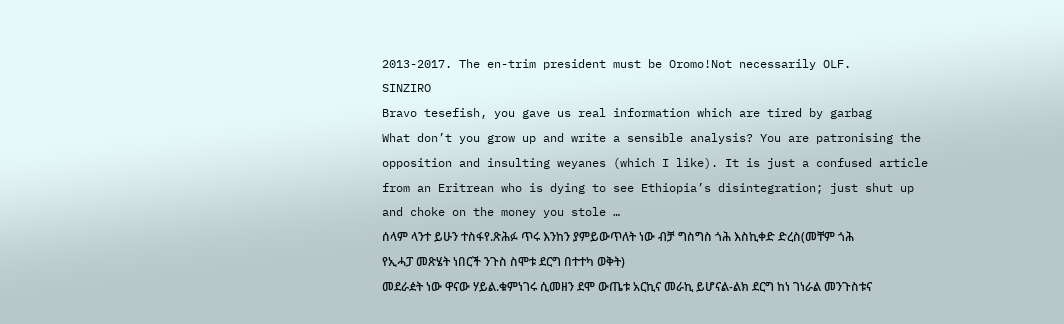2013-2017. The en-trim president must be Oromo!Not necessarily OLF.
SINZIRO
Bravo tesefish, you gave us real information which are tired by garbag
What don’t you grow up and write a sensible analysis? You are patronising the opposition and insulting weyanes (which I like). It is just a confused article from an Eritrean who is dying to see Ethiopia’s disintegration; just shut up and choke on the money you stole …
ሰላም ላንተ ይሁን ተስፋየ.ጽሕፉ ጥሩ እንከን ያምይውጥለት ነው ብቻ ግስግስ ጎሕ እስኪቀድ ድረስ(መቸም ጎሕ የኢሓፓ መጽሄት ነበርች ንጉስ ስሞቱ ደርግ በተተካ ወቅት)
መደራዸት ነው ዋናው ሃይል.ቁምነገሩ ሲመዘን ደሞ ውጤቱ አርኪና መራኪ ይሆናል-ልክ ደርግ ከነ ገነራል መንጉስቱና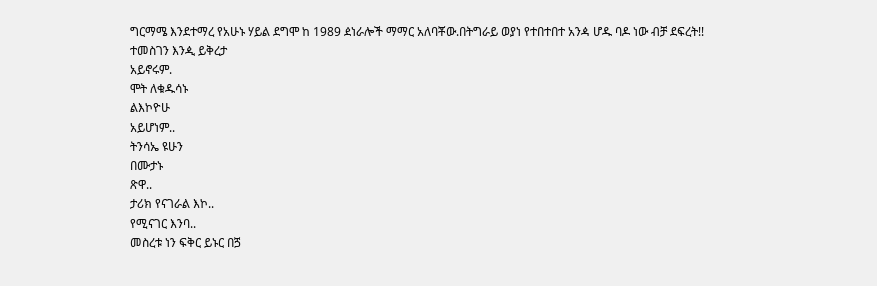ግርማሜ እንደተማረ የአሁኑ ሃይል ደግሞ ከ 1989 ዸነራሎች ማማር አለባቾው.በትግራይ ወያነ የተበተበተ አንዻ ሆዱ ባዶ ነው ብቻ ደፍረት!!
ተመስገን እንዺ ይቅረታ
አይኖሩም.
ሞት ለቁዱሳኑ
ልእኮዮሁ
አይሆነም..
ትንሳኤ ዩሁን
በሙታኑ
ጽዋ..
ታሪክ የናገራል እኮ..
የሚናገር እንባ..
መስረቱ ነን ፍቅር ይኑር በጛ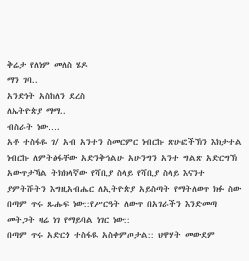ቅሬታ የለነም መለስ ሄዶ
ማን ገባ..
አንድነት አስከለን ደረስ
ለኤትዮጵያ ማማ..
ብስራት ነው….
አቶ ተስፋዬ ገ/ አብ አንተን ስመርምር ነብርኩ ጽሁፎችኽን እክታተል ነብርኩ ለምትፅፋቸው አድንቅኅልሁ አሁንግን አንተ ግልጽ አድርግኽ አውጥታኻል ትክክላኛው የሻቢያ ስላይ የሻቢያ ስላይ እናንተ ያምትሹትን እግዚአብሔር ለኢትዮጵያ አይስጣት የማትለወጥ ክፉ ስው
በጣም ጥሩ ጹሑፍ ነው::የሥርዓት ለውጥ በአገራችን እንድመጣ መትጋት ዛሬ ነገ የማይባል ነገር ነው::
በጣም ጥሩ አድርጎ ተስፋዪ አስቀምጦታል:: ህዋሃት መውደም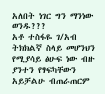አለበት ነገር ግን ማንነው ወንዱ???
አቶ ተስፋዬ ገ/አብ ትክክልኛ ስላይ መሆንህን የሚያሳይ ፅሁፍ ነው ብዙ ያንተን የፃፍካቸውን አይቻልሁ ብጠራጠርም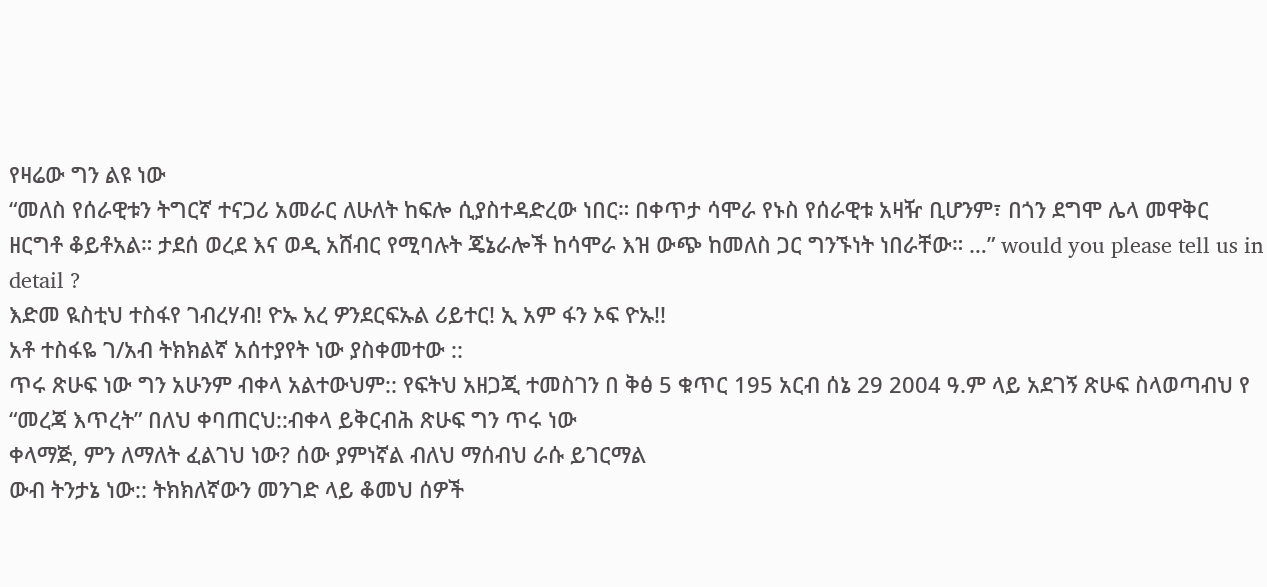የዛሬው ግን ልዩ ነው
“መለስ የሰራዊቱን ትግርኛ ተናጋሪ አመራር ለሁለት ከፍሎ ሲያስተዳድረው ነበር። በቀጥታ ሳሞራ የኑስ የሰራዊቱ አዛዥ ቢሆንም፣ በጎን ደግሞ ሌላ መዋቅር ዘርግቶ ቆይቶአል። ታደሰ ወረደ እና ወዲ አሸብር የሚባሉት ጄኔራሎች ከሳሞራ እዝ ውጭ ከመለስ ጋር ግንኙነት ነበራቸው። …” would you please tell us in detail ?
እድመ ዪስቲህ ተስፋየ ገብረሃብ! ዮኡ አረ ዎንደርፍኡል ሪይተር! ኢ አም ፋን ኦፍ ዮኡ!!
አቶ ተስፋዬ ገ/አብ ትክክልኛ አሰተያየት ነው ያስቀመተው ::
ጥሩ ጽሁፍ ነው ግን አሁንም ብቀላ አልተውህም:: የፍትህ አዘጋጂ ተመስገን በ ቅፅ 5 ቁጥር 195 አርብ ሰኔ 29 2004 ዓ.ም ላይ አደገኝ ጽሁፍ ስላወጣብህ የ “መረጃ እጥረት” በለህ ቀባጠርህ::ብቀላ ይቅርብሕ ጽሁፍ ግን ጥሩ ነው
ቀላማጅ, ምን ለማለት ፈልገህ ነው? ሰው ያምነኛል ብለህ ማሰብህ ራሱ ይገርማል
ውብ ትንታኔ ነው:: ትክክለኛውን መንገድ ላይ ቆመህ ሰዎች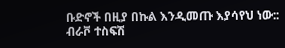ቡድኖች በዚያ በኩል እንዲመጡ እያሳየህ ነው:: ብራቮ ተስፍሽ